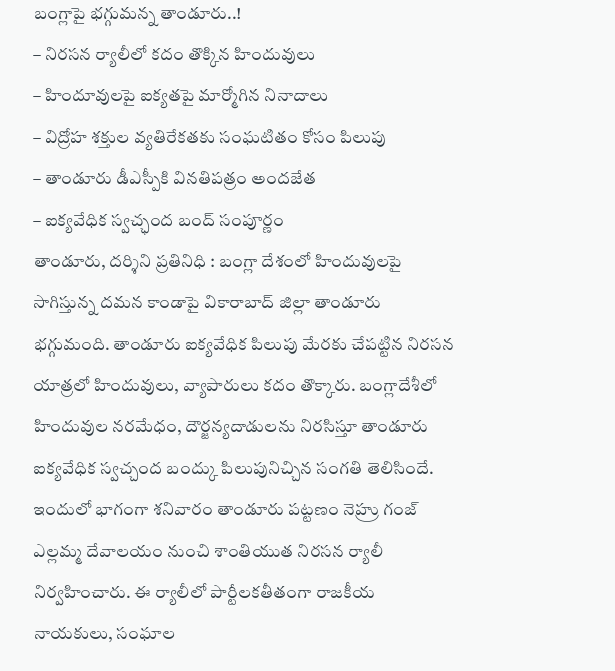బంగ్లాపై భగ్గుమన్న తాండూరు..!
– నిరసన ర్యాలీలో కదం తొక్కిన హిందువులు
– హిందూవులపై ఐక్యతపై మార్మోగిన నినాదాలు
– విద్రోహ శక్తుల వ్యతిరేకతకు సంఘటితం కోసం పిలుపు
– తాండూరు డీఎస్పీకి వినతిపత్రం అందజేత
– ఐక్యవేధిక స్వచ్ఛంద బంద్ సంపూర్ణం
తాండూరు, దర్శిని ప్రతినిధి : బంగ్లా దేశంలో హిందువులపై సాగిస్తున్న దమన కాండాపై వికారాబాద్ జిల్లా తాండూరు భగ్గుమంది. తాండూరు ఐక్యవేధిక పిలుపు మేరకు చేపట్టిన నిరసన యాత్రలో హిందువులు, వ్యాపారులు కదం తొక్కారు. బంగ్లాదేశీలో హిందువుల నరమేధం, దౌర్జన్యదాడులను నిరసిస్తూ తాండూరు ఐక్యవేధిక స్వచ్చంద బంద్కు పిలుపునిచ్చిన సంగతి తెలిసిందే. ఇందులో భాగంగా శనివారం తాండూరు పట్టణం నెహ్రు గంజ్ ఎల్లమ్మ దేవాలయం నుంచి శాంతియుత నిరసన ర్యాలీ నిర్వహించారు. ఈ ర్యాలీలో పార్టీలకతీతంగా రాజకీయ నాయకులు, సంఘాల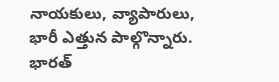నాయకులు, వ్యాపారులు, భారీ ఎత్తున పాల్గొన్నారు.
భారత్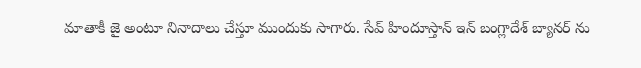మాతాకీ జై అంటూ నినాదాలు చేస్తూ ముందుకు సాగారు. సేవ్ హిందూస్తాన్ ఇన్ బంగ్లాదేశ్ బ్యానర్ ను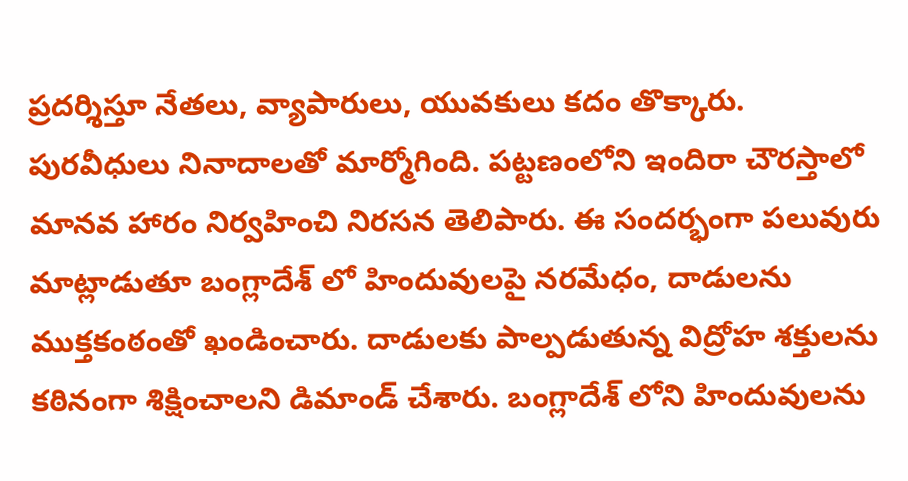ప్రదర్శిస్తూ నేతలు, వ్యాపారులు, యువకులు కదం తొక్కారు. పురవీధులు నినాదాలతో మార్మోగింది. పట్టణంలోని ఇందిరా చౌరస్తాలో మానవ హారం నిర్వహించి నిరసన తెలిపారు. ఈ సందర్భంగా పలువురు మాట్లాడుతూ బంగ్లాదేశ్ లో హిందువులపై నరమేధం, దాడులను ముక్తకంఠంతో ఖండించారు. దాడులకు పాల్పడుతున్న విద్రోహ శక్తులను కఠినంగా శిక్షించాలని డిమాండ్ చేశారు. బంగ్లాదేశ్ లోని హిందువులను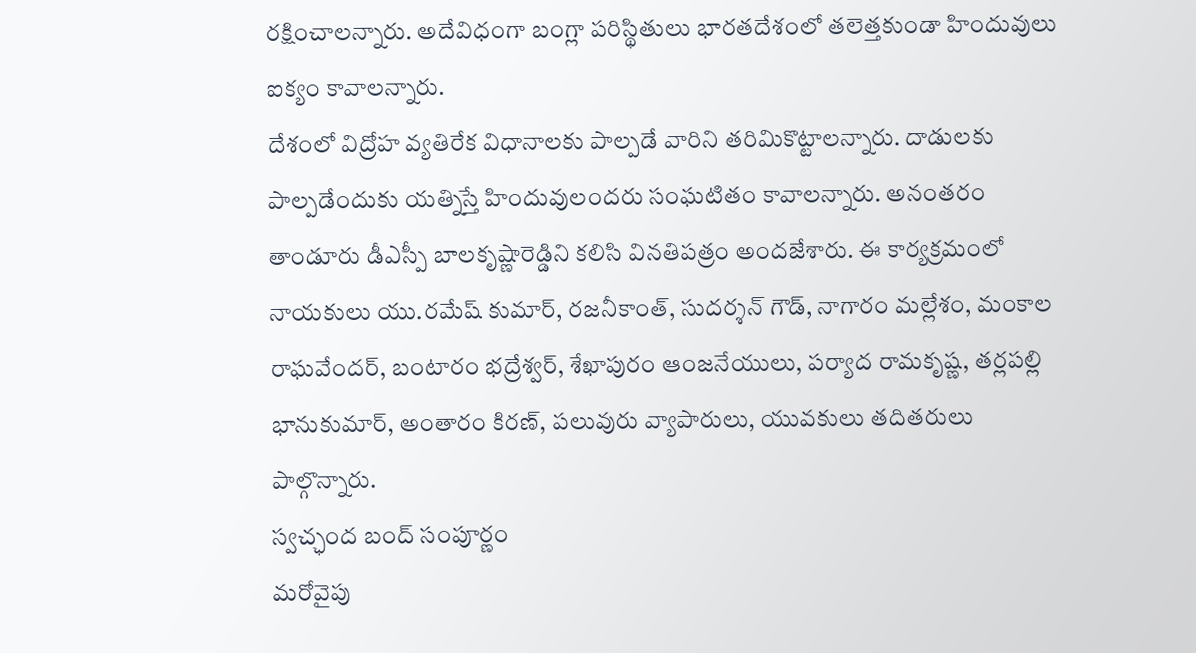రక్షించాలన్నారు. అదేవిధంగా బంగ్లా పరిస్థితులు భారతదేశంలో తలెత్తకుండా హిందువులు ఐక్యం కావాలన్నారు.
దేశంలో విద్రోహ వ్యతిరేక విధానాలకు పాల్పడే వారిని తరిమికొట్టాలన్నారు. దాడులకు పాల్పడేందుకు యత్నిస్తే హిందువులందరు సంఘటితం కావాలన్నారు. అనంతరం తాండూరు డీఎస్పీ బాలకృష్ణారెడ్డిని కలిసి వినతిపత్రం అందజేశారు. ఈ కార్యక్రమంలో నాయకులు యు.రమేష్ కుమార్, రజనీకాంత్, సుదర్శన్ గౌడ్, నాగారం మల్లేశం, మంకాల రాఘవేందర్, బంటారం భద్రేశ్వర్, శేఖాపురం ఆంజనేయులు, పర్యాద రామకృష్ణ, తర్లపల్లి భానుకుమార్, అంతారం కిరణ్, పలువురు వ్యాపారులు, యువకులు తదితరులు పాల్గొన్నారు.
స్వచ్ఛంద బంద్ సంపూర్ణం
మరోవైపు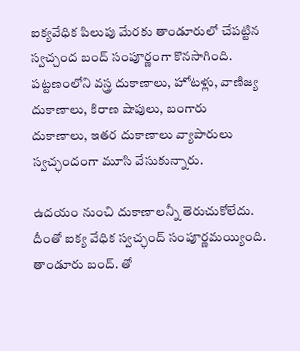ఐక్యవేధిక పిలుపు మేరకు తాండూరులో చేపట్టిన స్వచ్చంద బంద్ సంపూర్ణంగా కొనసాగింది. పట్టణంలోని వస్త్ర దుకాణాలు, హోటళ్లు, వాణిజ్య దుకాణాలు, కిరాణ షాపులు, బంగారు దుకాణాలు, ఇతర దుకాణాలు వ్యాపారులు స్వచ్ఛందంగా మూసి వేసుకున్నారు.

ఉదయం నుంచి దుకాణాలన్నీ తెరుచుకోలేదు. దీంతో ఐక్య వేధిక స్వచ్ఛంద్ సంపూర్ణమయ్యింది. తాండూరు బంద్. తో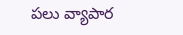పలు వ్యాపార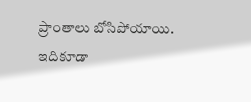ప్రాంతాలు బోసిపోయాయి.
ఇదికూడా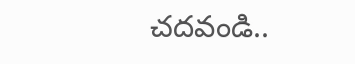చదవండి..